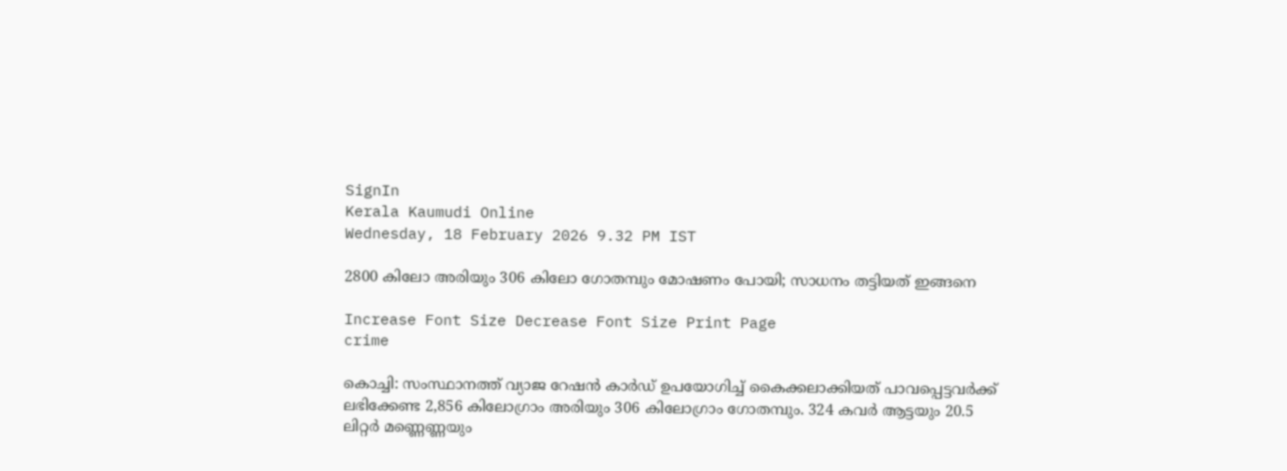SignIn
Kerala Kaumudi Online
Wednesday, 18 February 2026 9.32 PM IST

2800 കിലോ അരിയും 306 കിലോ ഗോതമ്പും മോഷണം പോയി; സാധനം തട്ടിയത് ഇങ്ങനെ

Increase Font Size Decrease Font Size Print Page
crime

കൊച്ചി: സംസ്ഥാനത്ത് വ്യാജ റേഷന്‍ കാര്‍ഡ് ഉപയോഗിച്ച് കൈക്കലാക്കിയത് പാവപ്പെട്ടവര്‍ക്ക് ലഭിക്കേണ്ട 2,856 കിലോഗ്രാം അരിയും 306 കിലോഗ്രാം ഗോതമ്പും. 324 കവര്‍ ആട്ടയും 20.5 ലിറ്റര്‍ മണ്ണെണ്ണയും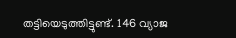തട്ടിയെടുത്തിട്ടുണ്ട്. 146 വ്യാജ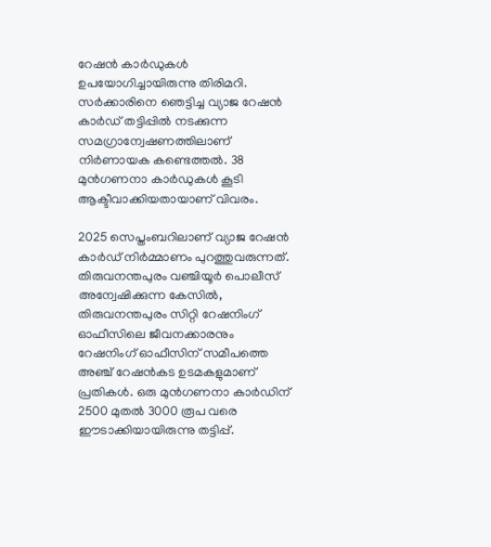റേഷന്‍ കാര്‍ഡുകള്‍ ഉപയോഗിച്ചായിരുന്നു തിരിമറി. സര്‍ക്കാരിനെ ഞെട്ടിച്ച വ്യാജ റേഷന്‍ കാര്‍ഡ് തട്ടിപ്പില്‍ നടക്കുന്ന സമഗ്രാന്വേഷണത്തിലാണ് നിര്‍ണായക കണ്ടെത്തല്‍. 38 മുന്‍ഗണനാ കാര്‍ഡുകള്‍ കൂടി ആക്ടീവാക്കിയതായാണ് വിവരം.

2025 സെപ്തംബറിലാണ് വ്യാജ റേഷന്‍ കാര്‍ഡ് നിര്‍മ്മാണം പുറത്തുവരുന്നത്. തിരുവനന്തപുരം വഞ്ചിയൂര്‍ പൊലീസ് അന്വേഷിക്കുന്ന കേസില്‍, തിരുവനന്തപുരം സിറ്റി റേഷനിംഗ് ഓഫീസിലെ ജീവനക്കാരനും റേഷനിംഗ് ഓഫീസിന് സമീപത്തെ അഞ്ച് റേഷന്‍കട ഉടമകളുമാണ് പ്രതികള്‍. ഒരു മുന്‍ഗണനാ കാര്‍ഡിന് 2500 മുതല്‍ 3000 രൂപ വരെ ഈടാക്കിയായിരുന്നു തട്ടിപ്പ്.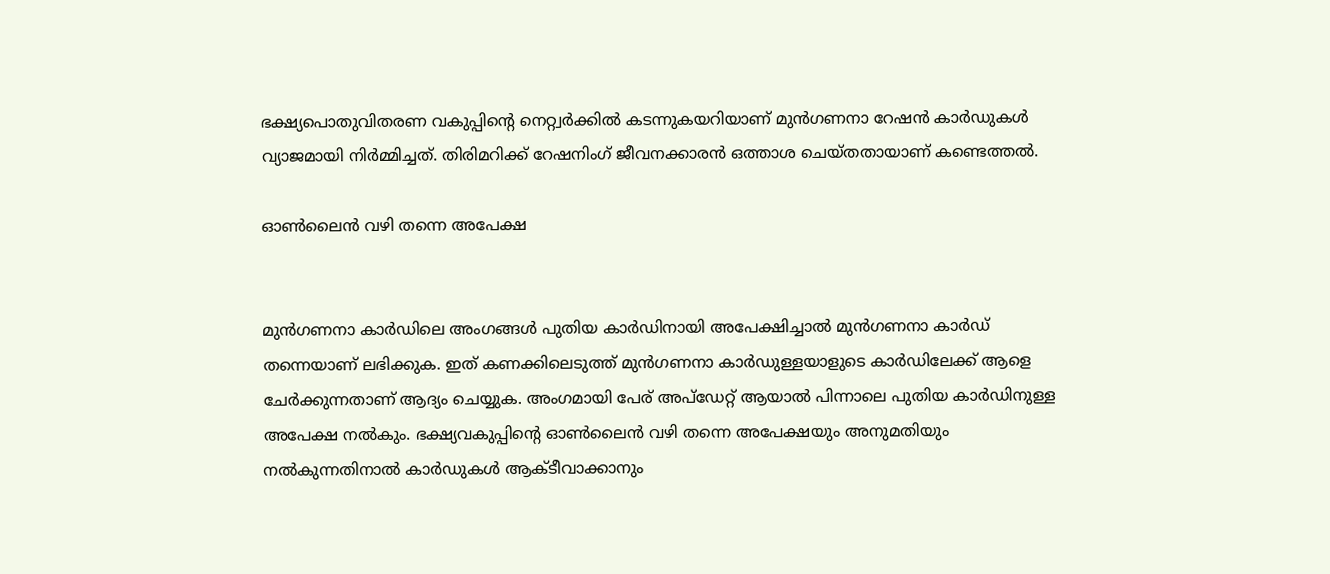ഭക്ഷ്യപൊതുവിതരണ വകുപ്പിന്റെ നെറ്റ്വര്‍ക്കില്‍ കടന്നുകയറിയാണ് മുന്‍ഗണനാ റേഷന്‍ കാര്‍ഡുകള്‍ വ്യാജമായി നിര്‍മ്മിച്ചത്. തിരിമറിക്ക് റേഷനിംഗ് ജീവനക്കാരന്‍ ഒത്താശ ചെയ്തതായാണ് കണ്ടെത്തല്‍.

ഓണ്‍ലൈന്‍ വഴി തന്നെ അപേക്ഷ


മുന്‍ഗണനാ കാര്‍ഡിലെ അംഗങ്ങള്‍ പുതിയ കാര്‍ഡിനായി അപേക്ഷിച്ചാല്‍ മുന്‍ഗണനാ കാര്‍ഡ് തന്നെയാണ് ലഭിക്കുക. ഇത് കണക്കിലെടുത്ത് മുന്‍ഗണനാ കാര്‍ഡുള്ളയാളുടെ കാര്‍ഡിലേക്ക് ആളെ ചേര്‍ക്കുന്നതാണ് ആദ്യം ചെയ്യുക. അംഗമായി പേര് അപ്ഡേറ്റ് ആയാല്‍ പിന്നാലെ പുതിയ കാര്‍ഡിനുള്ള അപേക്ഷ നല്‍കും. ഭക്ഷ്യവകുപ്പിന്റെ ഓണ്‍ലൈന്‍ വഴി തന്നെ അപേക്ഷയും അനുമതിയും നല്‍കുന്നതിനാല്‍ കാര്‍ഡുകള്‍ ആക്ടീവാക്കാനും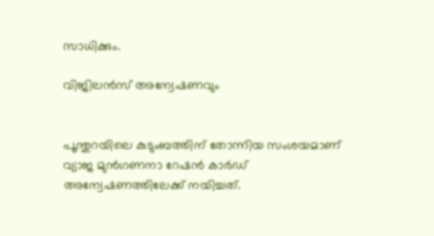സാധിക്കും.

വിജിലന്‍സ് അന്വേഷണവും


പൂന്തുറയിലെ കുടുംബത്തിന് തോന്നിയ സംശയമാണ് വ്യാജ മുന്‍ഗണനാ റേഷന്‍ കാര്‍ഡ് അന്വേഷണത്തിലേക്ക് നയിച്ചത്.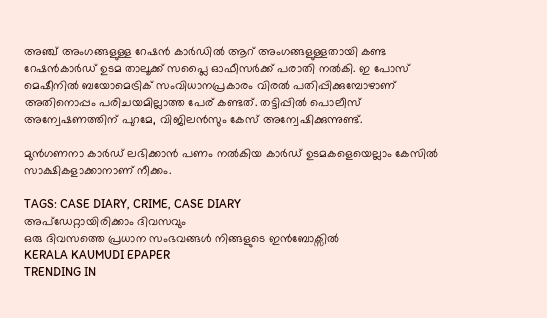അഞ്ച് അംഗങ്ങളുള്ള റേഷന്‍ കാര്‍ഡില്‍ ആറ് അംഗങ്ങളുള്ളതായി കണ്ട റേഷന്‍കാര്‍ഡ് ഉടമ താലൂക്ക് സപ്ലൈ ഓഫീസര്‍ക്ക് പരാതി നല്‍കി. ഇ പോസ് മെഷീനില്‍ ബയോമെട്രിക് സംവിധാനപ്രകാരം വിരല്‍ പതിപ്പിക്കുമ്പോഴാണ് അതിനൊപ്പം പരിചയമില്ലാത്ത പേര് കണ്ടത്. തട്ടിപ്പില്‍ പൊലീസ് അന്വേഷണത്തിന് പുറമേ, വിജിലന്‍സും കേസ് അന്വേഷിക്കുന്നുണ്ട്.

മുന്‍ഗണനാ കാര്‍ഡ് ലഭിക്കാന്‍ പണം നല്‍കിയ കാര്‍ഡ് ഉടമകളെയെല്ലാം കേസില്‍ സാക്ഷികളാക്കാനാണ് നീക്കം.

TAGS: CASE DIARY, CRIME, CASE DIARY
അപ്ഡേറ്റായിരിക്കാം ദിവസവും
ഒരു ദിവസത്തെ പ്രധാന സംഭവങ്ങൾ നിങ്ങളുടെ ഇൻബോക്സിൽ
KERALA KAUMUDI EPAPER
TRENDING IN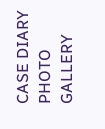CASE DIARY
PHOTO GALLERY